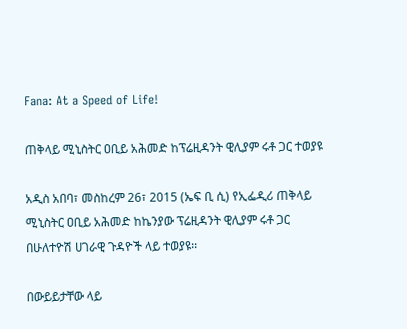Fana: At a Speed of Life!

ጠቅላይ ሚኒስትር ዐቢይ አሕመድ ከፕሬዚዳንት ዊሊያም ሩቶ ጋር ተወያዩ

አዲስ አበባ፣ መስከረም 26፣ 2015 (ኤፍ ቢ ሲ) የኢፌዲሪ ጠቅላይ ሚኒስትር ዐቢይ አሕመድ ከኬንያው ፕሬዚዳንት ዊሊያም ሩቶ ጋር በሁለተዮሽ ሀገራዊ ጉዳዮች ላይ ተወያዩ፡፡

በውይይታቸው ላይ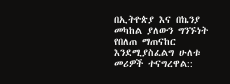በኢትዮጵያ እና በኬንያ መካከል ያለውን ግንኙነት የበለጠ ማጠናከር እንደሚያስፈልግ ሁለቱ መሪዎች ተናግረዋል::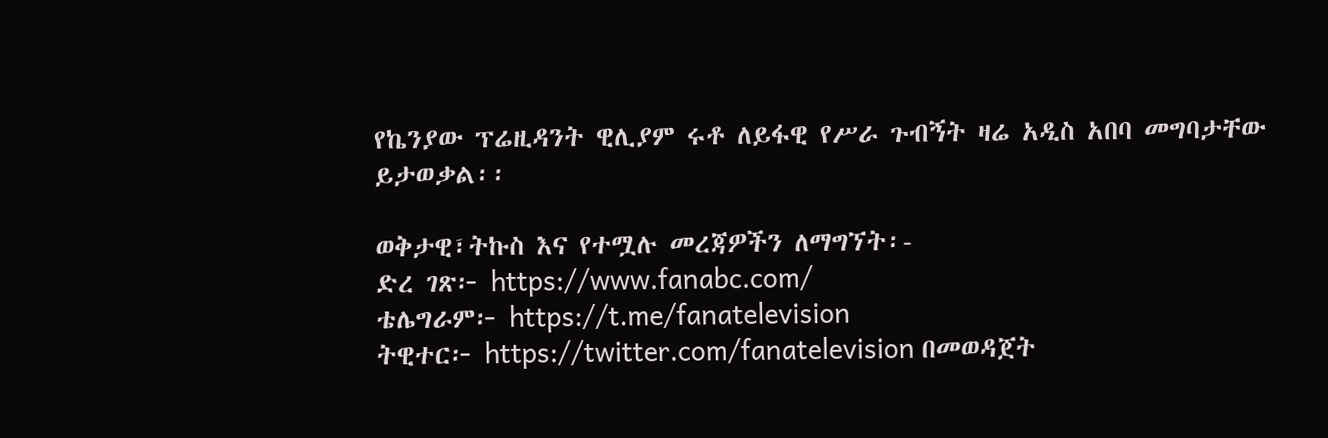የኬንያው ፕሬዚዳንት ዊሊያም ሩቶ ለይፋዊ የሥራ ጉብኝት ዛሬ አዲስ አበባ መግባታቸው ይታወቃል፡፡

ወቅታዊ፣ትኩስ እና የተሟሉ መረጃዎችን ለማግኘት፡-
ድረ ገጽ፦ https://www.fanabc.com/
ቴሌግራም፦ https://t.me/fanatelevision
ትዊተር፦ https://twitter.com/fanatelevision በመወዳጀት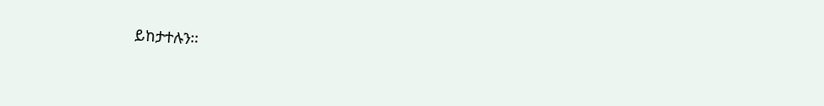ይከታተሉን፡፡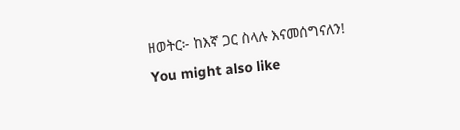ዘወትር፦ ከእኛ ጋር ስላሉ እናመሰግናለን!
You might also like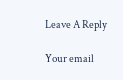Leave A Reply

Your email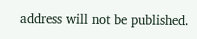address will not be published.